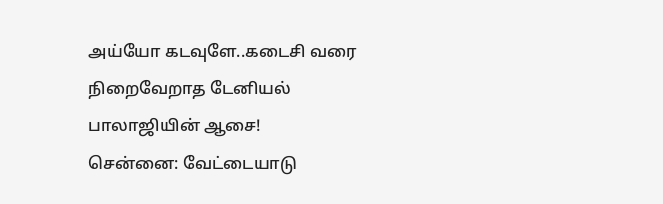அய்யோ கடவுளே..கடைசி வரை நிறைவேறாத டேனியல் பாலாஜியின் ஆசை!
சென்னை: வேட்டையாடு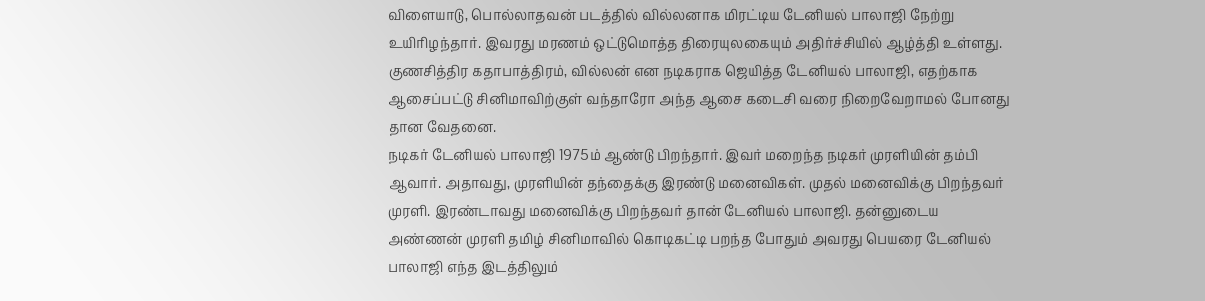விளையாடு, பொல்லாதவன் படத்தில் வில்லனாக மிரட்டிய டேனியல் பாலாஜி நேற்று உயிரிழந்தார். இவரது மரணம் ஒட்டுமொத்த திரையுலகையும் அதிர்ச்சியில் ஆழ்த்தி உள்ளது. குணசித்திர கதாபாத்திரம், வில்லன் என நடிகராக ஜெயித்த டேனியல் பாலாஜி, எதற்காக ஆசைப்பட்டு சினிமாவிற்குள் வந்தாரோ அந்த ஆசை கடைசி வரை நிறைவேறாமல் போனது தான வேதனை.
நடிகர் டேனியல் பாலாஜி 1975ம் ஆண்டு பிறந்தார். இவர் மறைந்த நடிகர் முரளியின் தம்பி ஆவார். அதாவது, முரளியின் தந்தைக்கு இரண்டு மனைவிகள். முதல் மனைவிக்கு பிறந்தவர் முரளி. இரண்டாவது மனைவிக்கு பிறந்தவர் தான் டேனியல் பாலாஜி. தன்னுடைய அண்ணன் முரளி தமிழ் சினிமாவில் கொடிகட்டி பறந்த போதும் அவரது பெயரை டேனியல் பாலாஜி எந்த இடத்திலும்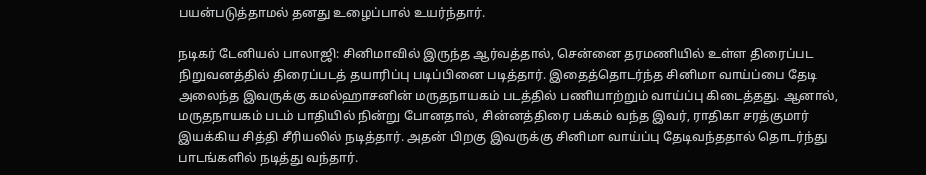பயன்படுத்தாமல் தனது உழைப்பால் உயர்ந்தார்.

நடிகர் டேனியல் பாலாஜி: சினிமாவில் இருந்த ஆர்வத்தால், சென்னை தரமணியில் உள்ள திரைப்பட நிறுவனத்தில் திரைப்படத் தயாரிப்பு படிப்பினை படித்தார். இதைத்தொடர்ந்த சினிமா வாய்ப்பை தேடி அலைந்த இவருக்கு கமல்ஹாசனின் மருதநாயகம் படத்தில் பணியாற்றும் வாய்ப்பு கிடைத்தது. ஆனால், மருதநாயகம் படம் பாதியில் நின்று போனதால், சின்னத்திரை பக்கம் வந்த இவர், ராதிகா சரத்குமார் இயக்கிய சித்தி சீரியலில் நடித்தார். அதன் பிறகு இவருக்கு சினிமா வாய்ப்பு தேடிவந்ததால் தொடர்ந்து பாடங்களில் நடித்து வந்தார்.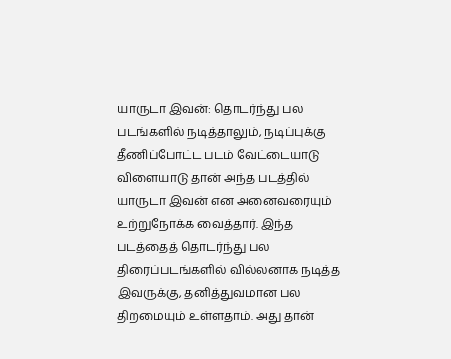யாருடா இவன்: தொடர்ந்து பல படங்களில் நடித்தாலும், நடிப்புக்கு தீணிப்போட்ட படம் வேட்டையாடு விளையாடு தான் அந்த படத்தில் யாருடா இவன் என அனைவரையும் உற்றுநோக்க வைத்தார். இந்த படத்தைத் தொடர்ந்து பல திரைப்படங்களில் வில்லனாக நடித்த இவருக்கு, தனித்துவமான பல திறமையும் உள்ளதாம். அது தான்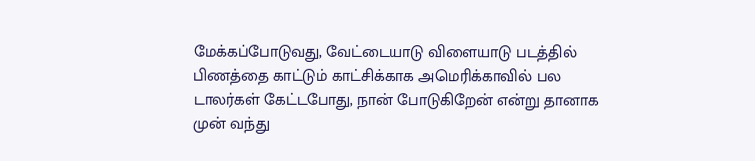மேக்கப்போடுவது, வேட்டையாடு விளையாடு படத்தில் பிணத்தை காட்டும் காட்சிக்காக அமெரிக்காவில் பல டாலர்கள் கேட்டபோது, நான் போடுகிறேன் என்று தானாக முன் வந்து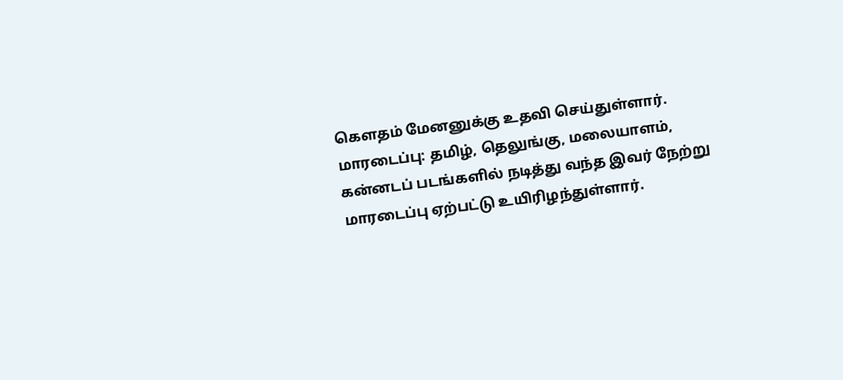கௌதம் மேனனுக்கு உதவி செய்துள்ளார்.
மாரடைப்பு: தமிழ், தெலுங்கு, மலையாளம், கன்னடப் படங்களில் நடித்து வந்த இவர் நேற்று மாரடைப்பு ஏற்பட்டு உயிரிழந்துள்ளார்.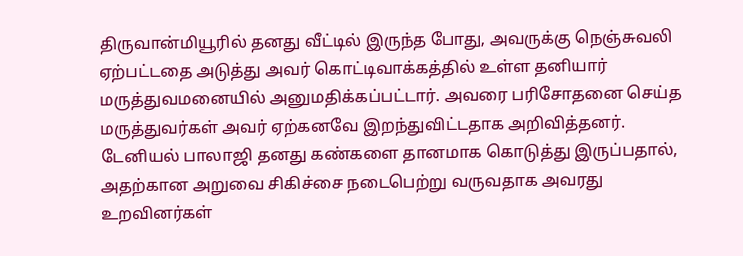திருவான்மியூரில் தனது வீட்டில் இருந்த போது, அவருக்கு நெஞ்சுவலி ஏற்பட்டதை அடுத்து அவர் கொட்டிவாக்கத்தில் உள்ள தனியார் மருத்துவமனையில் அனுமதிக்கப்பட்டார். அவரை பரிசோதனை செய்த மருத்துவர்கள் அவர் ஏற்கனவே இறந்துவிட்டதாக அறிவித்தனர். டேனியல் பாலாஜி தனது கண்களை தானமாக கொடுத்து இருப்பதால், அதற்கான அறுவை சிகிச்சை நடைபெற்று வருவதாக அவரது உறவினர்கள்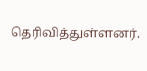தெரிவித்துள்ளனர்.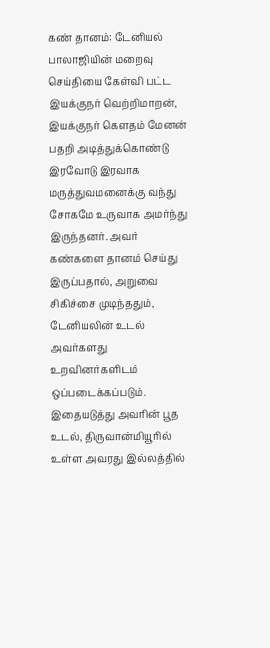கண் தானம்: டேனியல் பாலாஜியின் மறைவு செய்தியை கேள்வி பட்ட இயக்குநர் வெற்றிமாறன், இயக்குநர் கௌதம் மேனன் பதறி அடித்துக்கொண்டு இரவோடு இரவாக மருத்துவமனைக்கு வந்து சோகமே உருவாக அமர்ந்து இருந்தனர். அவர் கண்களை தானம் செய்து இருப்பதால், அறுவை சிகிச்சை முடிந்ததும், டேனியலின் உடல் அவர்களது உறவினர்களிடம் ஒப்படைக்கப்படும். இதையடுத்து அவரின் பூத உடல், திருவான்மியூரில் உள்ள அவரது இல்லத்தில்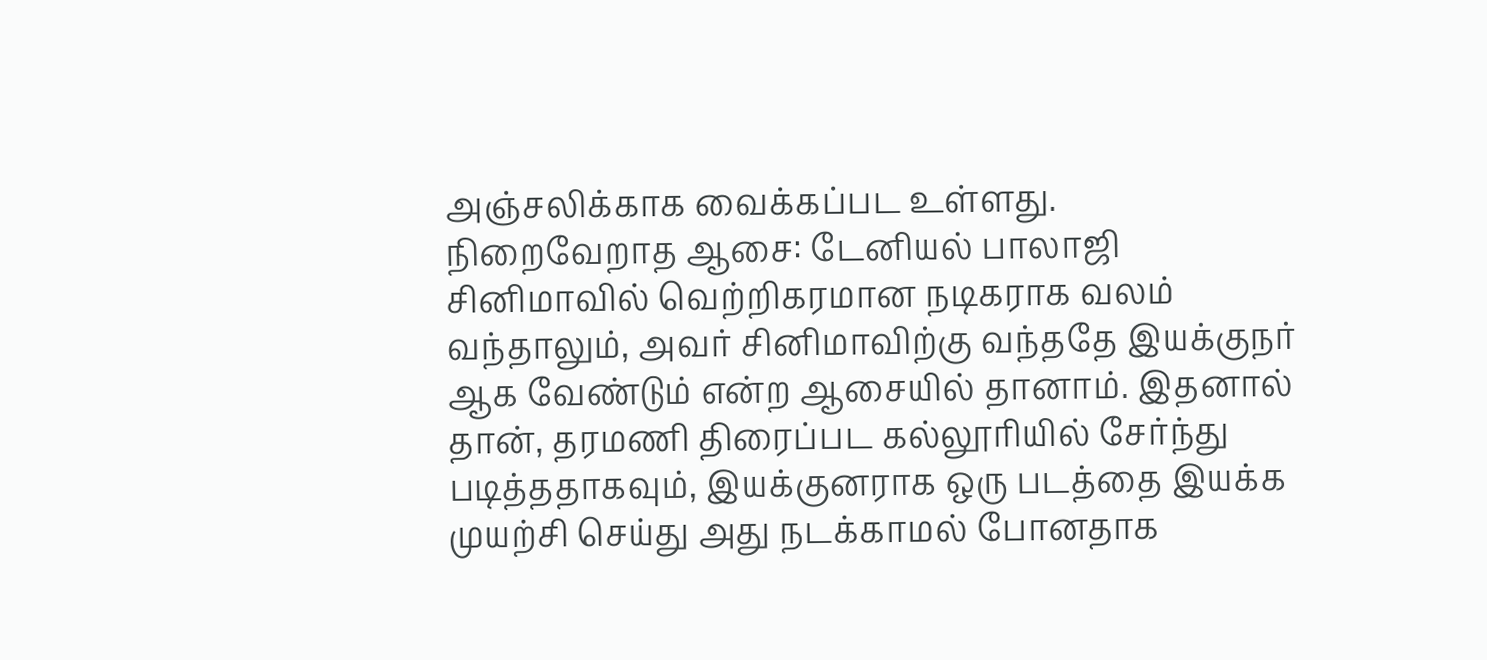அஞ்சலிக்காக வைக்கப்பட உள்ளது.
நிறைவேறாத ஆசை: டேனியல் பாலாஜி சினிமாவில் வெற்றிகரமான நடிகராக வலம் வந்தாலும், அவர் சினிமாவிற்கு வந்ததே இயக்குநர் ஆக வேண்டும் என்ற ஆசையில் தானாம். இதனால் தான், தரமணி திரைப்பட கல்லூரியில் சேர்ந்து படித்ததாகவும், இயக்குனராக ஒரு படத்தை இயக்க முயற்சி செய்து அது நடக்காமல் போனதாக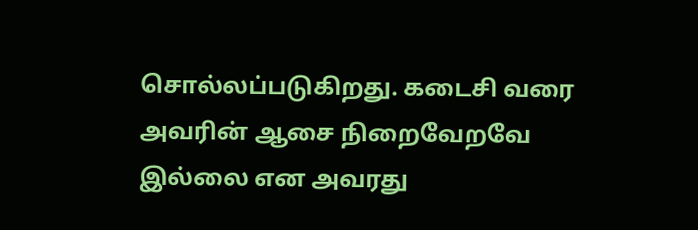சொல்லப்படுகிறது. கடைசி வரை அவரின் ஆசை நிறைவேறவே இல்லை என அவரது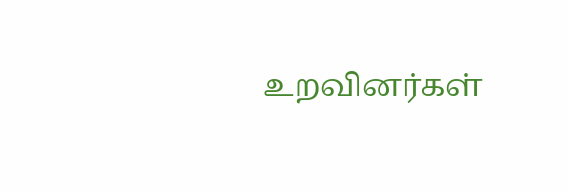உறவினர்கள்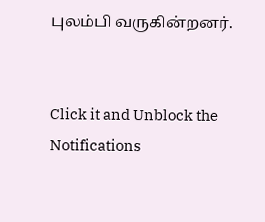புலம்பி வருகின்றனர்.


Click it and Unblock the Notifications